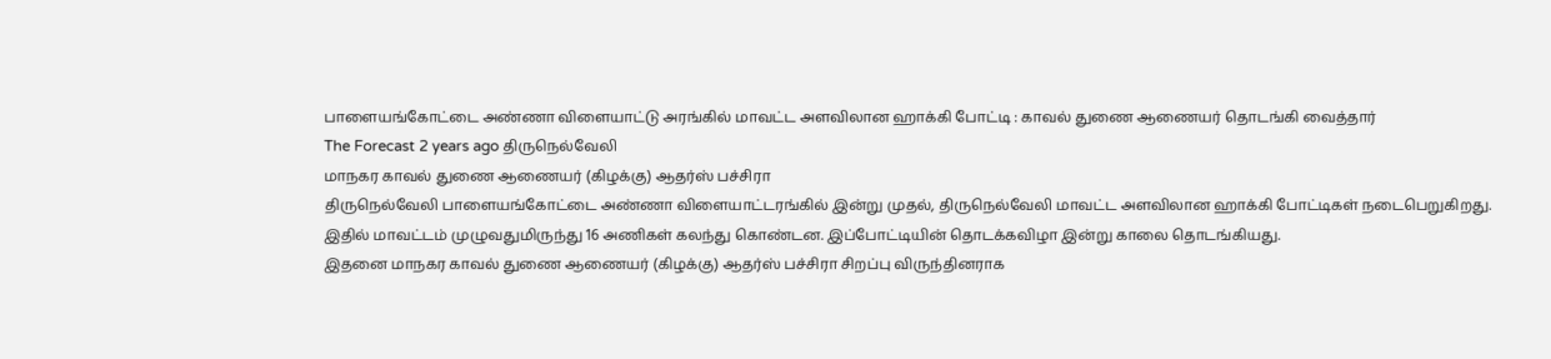பாளையங்கோட்டை அண்ணா விளையாட்டு அரங்கில் மாவட்ட அளவிலான ஹாக்கி போட்டி : காவல் துணை ஆணையர் தொடங்கி வைத்தார்
The Forecast 2 years ago திருநெல்வேலி
மாநகர காவல் துணை ஆணையர் (கிழக்கு) ஆதர்ஸ் பச்சிரா
திருநெல்வேலி பாளையங்கோட்டை அண்ணா விளையாட்டரங்கில் இன்று முதல், திருநெல்வேலி மாவட்ட அளவிலான ஹாக்கி போட்டிகள் நடைபெறுகிறது. இதில் மாவட்டம் முழுவதுமிருந்து 16 அணிகள் கலந்து கொண்டன. இப்போட்டியின் தொடக்கவிழா இன்று காலை தொடங்கியது.
இதனை மாநகர காவல் துணை ஆணையர் (கிழக்கு) ஆதர்ஸ் பச்சிரா சிறப்பு விருந்தினராக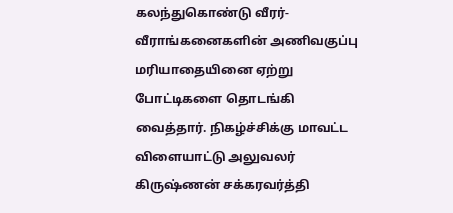கலந்துகொண்டு வீரர்-வீராங்கனைகளின் அணிவகுப்பு மரியாதையினை ஏற்று போட்டிகளை தொடங்கி வைத்தார். நிகழ்ச்சிக்கு மாவட்ட விளையாட்டு அலுவலர் கிருஷ்ணன் சக்கரவர்த்தி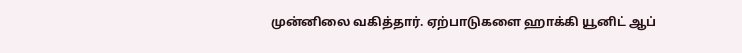முன்னிலை வகித்தார். ஏற்பாடுகளை ஹாக்கி யூனிட் ஆப்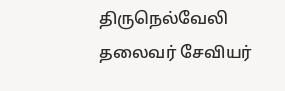திருநெல்வேலி தலைவர் சேவியர்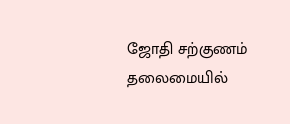ஜோதி சற்குணம் தலைமையில்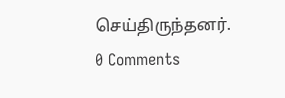செய்திருந்தனர்.
0 Comments